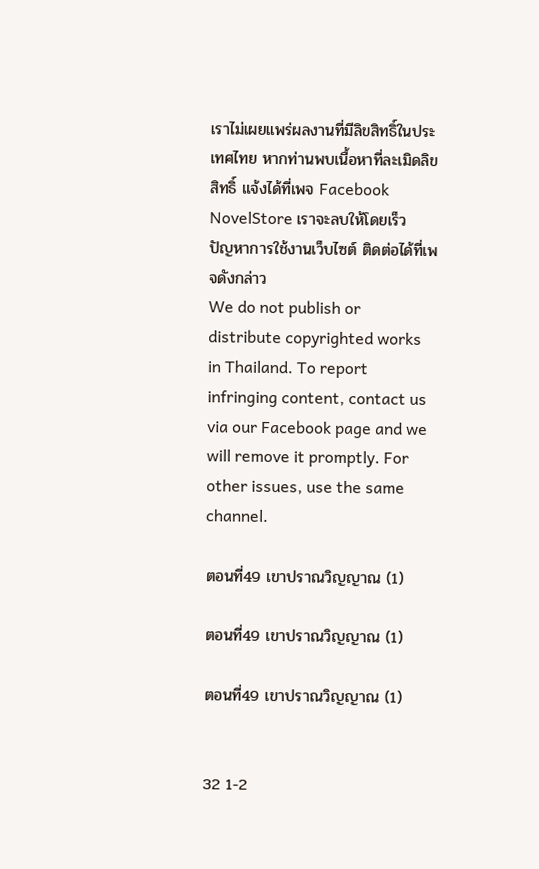เราไม่เผยแพร่ผลงานที่มีลิขสิทธิ์ในประเทศไทย หากท่านพบเนื้อหาที่ละเมิดลิขสิทธิ์ แจ้งได้ที่เพจ Facebook NovelStore เราจะลบให้โดยเร็ว
ปัญหาการใช้งานเว็บไซต์ ติดต่อได้ที่เพจดังกล่าว
We do not publish or distribute copyrighted works in Thailand. To report infringing content, contact us via our Facebook page and we will remove it promptly. For other issues, use the same channel.

ตอนที่49 เขาปราณวิญญาณ (1)

ตอนที่49 เขาปราณวิญญาณ (1)

ตอนที่49 เขาปราณวิญญาณ (1)


32 1-2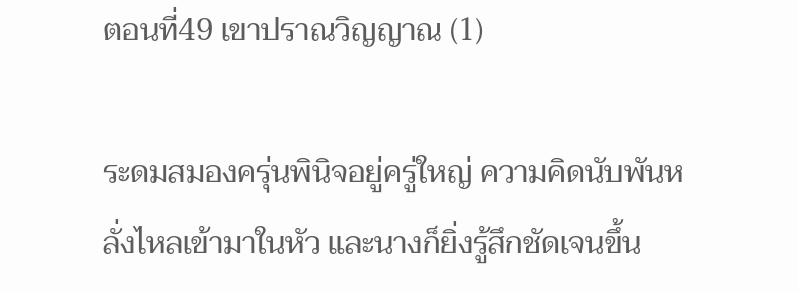ตอนที่49 เขาปราณวิญญาณ (1)

ระดมสมองครุ่นพินิจอยู่ครู่ใหญ่ ความคิดนับพันหลั่งไหลเข้ามาในหัว และนางก็ยิ่งรู้สึกชัดเจนขึ้น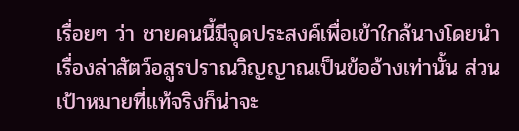เรื่อยๆ ว่า ชายคนนี้มีจุดประสงค์เพื่อเข้าใกล้นางโดยนำเรื่องล่าสัตว์อสูรปราณวิญญาณเป็นข้ออ้างเท่านั้น ส่วนเป้าหมายที่แท้จริงก็น่าจะ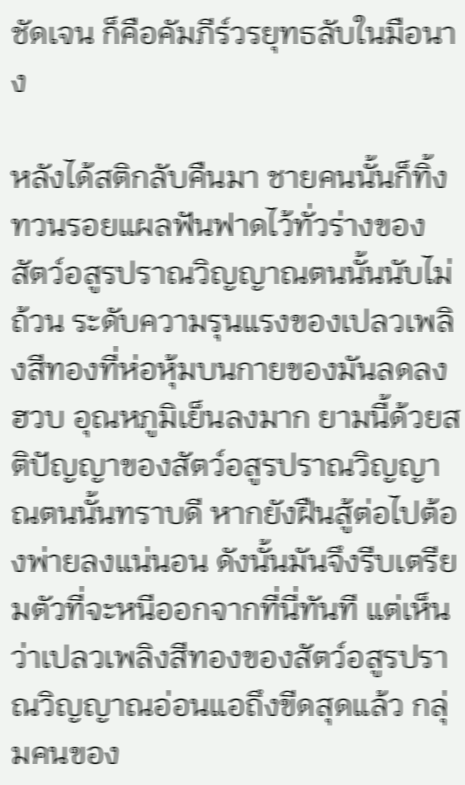ชัดเจน ก็คือคัมภีร์วรยุทธลับในมือนาง

หลังได้สติกลับคืนมา ชายคนนั้นก็ทิ้งทวนรอยแผลฟันฟาดไว้ทั่วร่างของสัตว์อสูรปราณวิญญาณตนนั้นนับไม่ถ้วน ระดับความรุนแรงของเปลวเพลิงสีทองที่ห่อหุ้มบนกายของมันลดลงฮวบ อุณหภูมิเย็นลงมาก ยามนี้ด้วยสติปัญญาของสัตว์อสูรปราณวิญญาณตนนั้นทราบดี หากยังฝืนสู้ต่อไปต้องพ่ายลงแน่นอน ดังนั้นมันจึงรีบเตรียมตัวที่จะหนีออกจากที่นี่ทันที แต่เห็นว่าเปลวเพลิงสีทองของสัตว์อสูรปราณวิญญาณอ่อนแอถึงขีดสุดแล้ว กลุ่มคนของ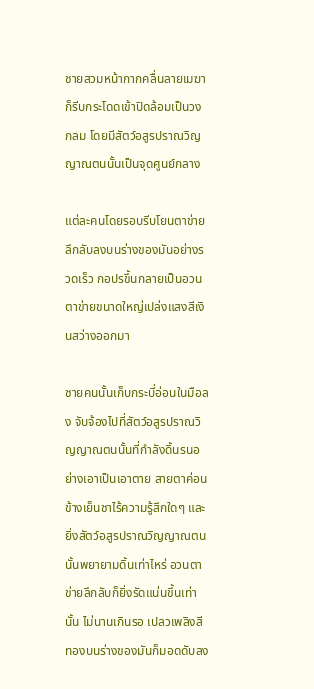ชายสวมหน้ากากคลื่นลายเมฆาก็รีบกระโดดเข้าปิดล้อมเป็นวงกลม โดยมีสัตว์อสูรปราณวิญญาณตนนั้นเป็นจุดศูนย์กลาง

แต่ละคนโดยรอบรีบโยนตาข่ายลึกลับลงบนร่างของมันอย่างรวดเร็ว กอปรขึ้นกลายเป็นอวนตาข่ายขนาดใหญ่เปล่งแสงสีเงินสว่างออกมา

ชายคนนั้นเก็บกระบี่อ่อนในมือลง จับจ้องไปที่สัตว์อสูรปราณวิญญาณตนนั้นที่กำลังดิ้นรนอย่างเอาเป็นเอาตาย สายตาค่อนข้างเย็นชาไร้ความรู้สึกใดๆ และยิ่งสัตว์อสูรปราณวิญญาณตนนั้นพยายามดิ้นเท่าไหร่ อวนตาข่ายลึกลับก็ยิ่งรัดแน่นขึ้นเท่านั้น ไม่นานเกินรอ เปลวเพลิงสีทองบนร่างของมันก็มอดดับลง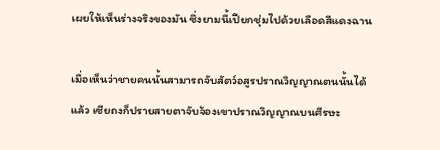เผยให้เห็นร่างจริงของมัน ซึ่งยามนี้เปียกชุ่มไปด้วยเลือดสีแดงฉาน

เมื่อเห็นว่าชายคนนั้นสามารถจับสัตว์อสูรปราณวิญญาณตนนั้นได้แล้ว เซียถงก็ปรายสายตาจับจ้องเขาปราณวิญญาณบนศีรษะ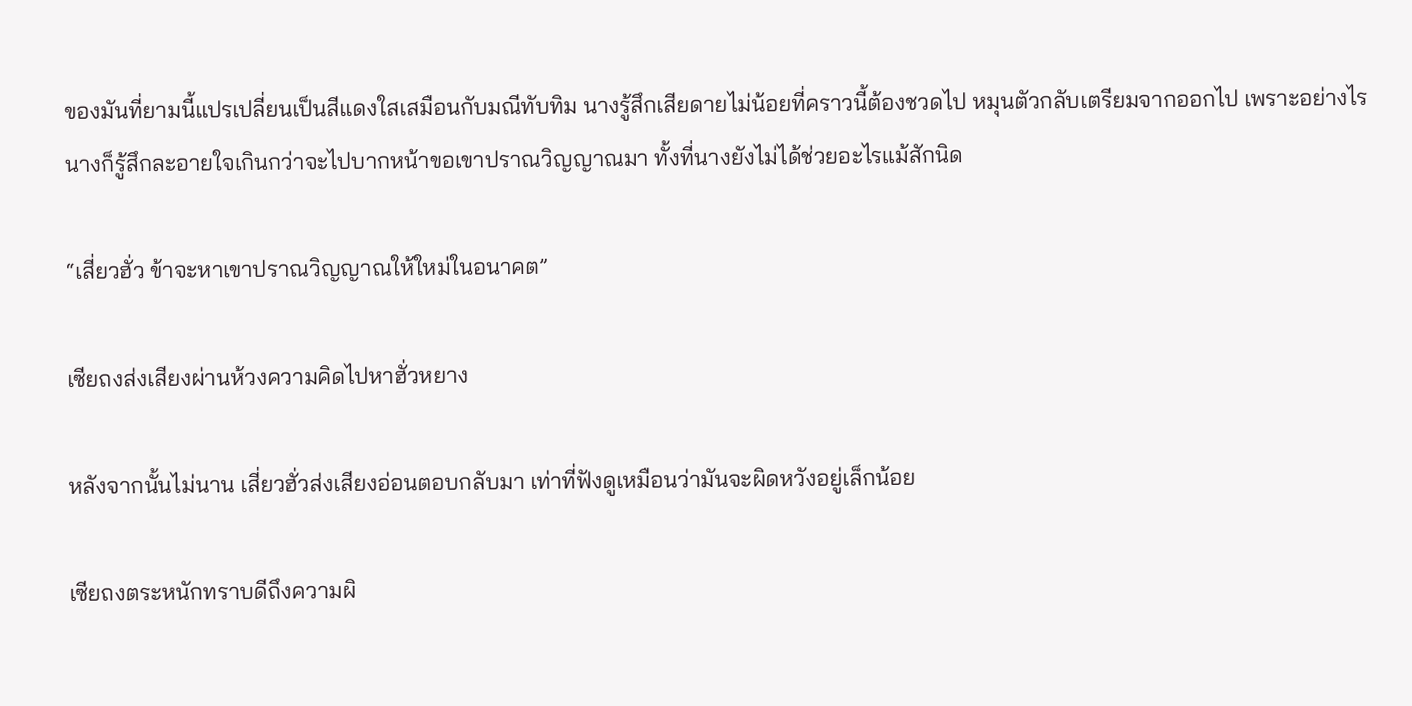ของมันที่ยามนี้แปรเปลี่ยนเป็นสีแดงใสเสมือนกับมณีทับทิม นางรู้สึกเสียดายไม่น้อยที่คราวนี้ต้องชวดไป หมุนตัวกลับเตรียมจากออกไป เพราะอย่างไร นางก็รู้สึกละอายใจเกินกว่าจะไปบากหน้าขอเขาปราณวิญญาณมา ทั้งที่นางยังไม่ได้ช่วยอะไรแม้สักนิด

“เสี่ยวฮั่ว ข้าจะหาเขาปราณวิญญาณให้ใหม่ในอนาคต”

เซียถงส่งเสียงผ่านห้วงความคิดไปหาฮั่วหยาง

หลังจากนั้นไม่นาน เสี่ยวฮั่วส่งเสียงอ่อนตอบกลับมา เท่าที่ฟังดูเหมือนว่ามันจะผิดหวังอยู่เล็กน้อย

เซียถงตระหนักทราบดีถึงความผิ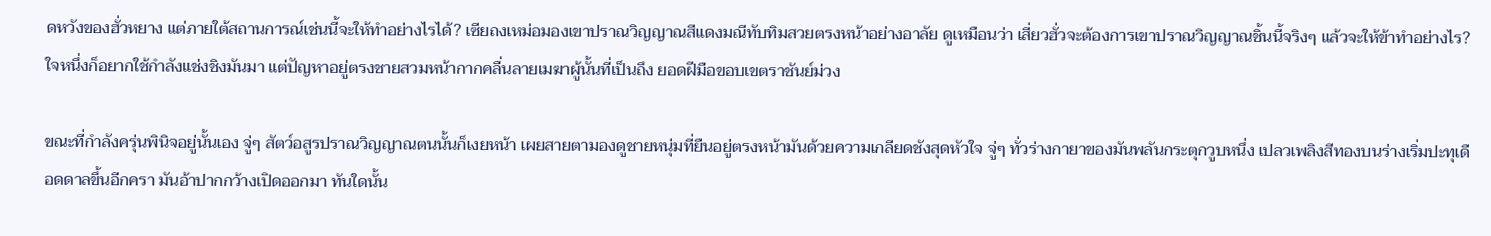ดหวังของฮั่วหยาง แต่ภายใต้สถานการณ์เช่นนี้จะให้ทำอย่างไรได้? เซียถงเหม่อมองเขาปราณวิญญาณสีแดงมณีทับทิมสวยตรงหน้าอย่างอาลัย ดูเหมือนว่า เสี่ยวฮั่วจะต้องการเขาปราณวิญญาณชิ้นนี้จริงๆ แล้วจะให้ข้าทำอย่างไร? ใจหนึ่งก็อยากใช้กำลังแช่งชิงมันมา แต่ปัญหาอยู่ตรงชายสวมหน้ากากคลื่นลายเมฆาผู้นั้นที่เป็นถึง ยอดฝีมือขอบเขตราชันย์ม่วง

ขณะที่กำลังครุ่นพินิจอยู่นั้นเอง จู่ๆ สัตว์อสูรปราณวิญญาณตนนั้นก็เงยหน้า เผยสายตามองดูชายหนุ่มที่ยืนอยู่ตรงหน้ามันด้วยความเกลียดชังสุดหัวใจ จู่ๆ ทั่วร่างกายาของมันพลันกระตุกวูบหนึ่ง เปลวเพลิงสีทองบนร่างเริ่มปะทุเดือดดาลขึ้นอีกครา มันอ้าปากกว้างเปิดออกมา ทันใดนั้น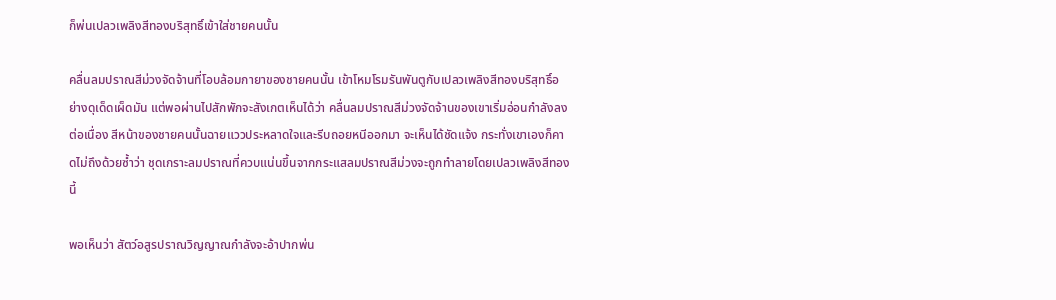ก็พ่นเปลวเพลิงสีทองบริสุทธิ์เข้าใส่ชายคนนั้น

คลื่นลมปราณสีม่วงจัดจ้านที่โอบล้อมกายาของชายคนนั้น เข้าโหมโรมรันพันตูกับเปลวเพลิงสีทองบริสุทธิ์อย่างดุเด็ดเผ็ดมัน แต่พอผ่านไปสักพักจะสังเกตเห็นได้ว่า คลื่นลมปราณสีม่วงจัดจ้านของเขาเริ่มอ่อนกำลังลงต่อเนื่อง สีหน้าของชายคนนั้นฉายแววประหลาดใจและรีบถอยหนีออกมา จะเห็นได้ชัดแจ้ง กระทั่งเขาเองก็คาดไม่ถึงด้วยซ้ำว่า ชุดเกราะลมปราณที่ควบแน่นขึ้นจากกระแสลมปราณสีม่วงจะถูกทำลายโดยเปลวเพลิงสีทองนี้

พอเห็นว่า สัตว์อสูรปราณวิญญาณกำลังจะอ้าปากพ่น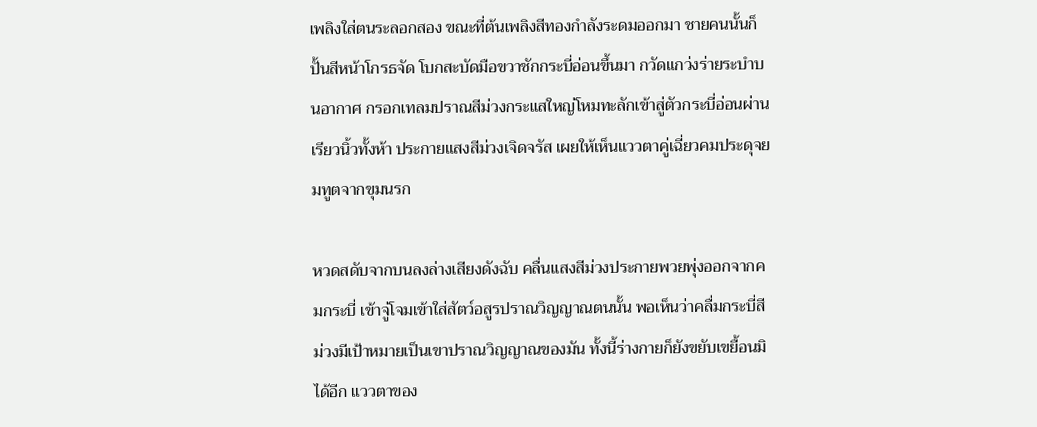เพลิงใส่ตนระลอกสอง ขณะที่ต้นเพลิงสีทองกำลังระดมออกมา ชายคนนั้นก็ปั้นสีหน้าโกรธจัด โบกสะบัดมือขวาชักกระบี่อ่อนขึ้นมา กวัดแกว่งร่ายระบำบนอากาศ กรอกเทลมปราณสีม่วงกระแสใหญ่โหมทะลักเข้าสู่ตัวกระบี่อ่อนผ่านเรียวนิ้วทั้งห้า ประกายแสงสีม่วงเจิดจรัส เผยให้เห็นแววตาคู่เฉี่ยวคมประดุจยมทูตจากขุมนรก

หวดสดับจากบนลงล่างเสียงดังฉับ คลื่นแสงสีม่วงประกายพวยพุ่งออกจากคมกระบี่ เข้าจู่โจมเข้าใส่สัตว์อสูรปราณวิญญาณตนนั้น พอเห็นว่าคลื่มกระบี่สีม่วงมีเป้าหมายเป็นเขาปราณวิญญาณของมัน ทั้งนี้ร่างกายก็ยังขยับเขยื้อนมิได้อีก แววตาของ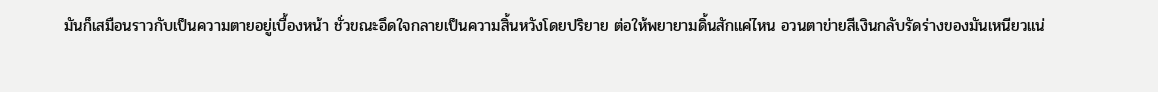มันก็เสมือนราวกับเป็นความตายอยู่เบื้องหน้า ชั่วขณะอึดใจกลายเป็นความสิ้นหวังโดยปริยาย ต่อให้พยายามดิ้นสักแค่ไหน อวนตาข่ายสีเงินกลับรัดร่างของมันเหนียวแน่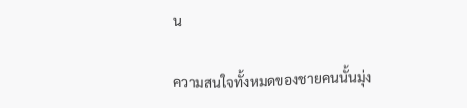น

ความสนใจทั้งหมดของชายคนนั้นมุ่ง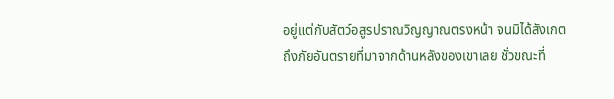อยู่แต่กับสัตว์อสูรปราณวิญญาณตรงหน้า จนมิได้สังเกตถึงภัยอันตรายที่มาจากด้านหลังของเขาเลย ชั่วขณะที่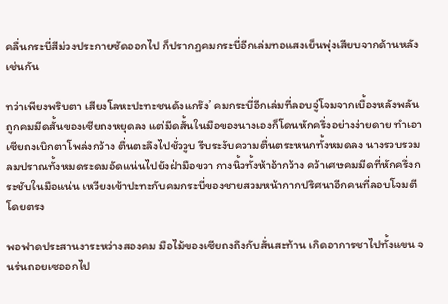คลื่นกระบี่สีม่วงประกายซัดออกไป ก็ปรากฏคมกระบี่อีกเล่มทอแสงเย็นพุ่งเสียบจากด้านหลังเช่นกัน

ทว่าเพียงพริบตา เสียงโลหะปะทะชนดังแกร๊ง’ คมกระบี่อีกเล่มที่ลอบจู่โจมจากเบื้องหลังพลันถูกคมมีดสั้นของเซียถงหยุดลง แต่มีดสั้นในมือของนางเองก็โดนหักครึ่งอย่างง่ายดาย ทำเอาเซียถงเบิกตาโพล่งกว้าง ตื่นตะลึงไปชั่ววูบ รีบระงับความตื่นตระหนกทั้งหมดลง นางรวบรวมลมปราณทั้งหมดระดมอัดแน่นไปยังฝ่ามือขวา กางนิ้วทั้งห้าอ้ากว้าง คว้าเศษคมมีดที่หักครึ่งกระชับในมือแน่น เหวียงเข้าปะทะกับคมกระบี่ของชายสวมหน้ากากปริศนาอีกคนที่ลอบโจมตีโดยตรง

พอฟาดประสานงาระหว่างสองคม มือไม้ของเซียถงถึงกับสั่นสะท้าน เกิดอาการชาไปทั้งแขน จนร่นถอยเซออกไป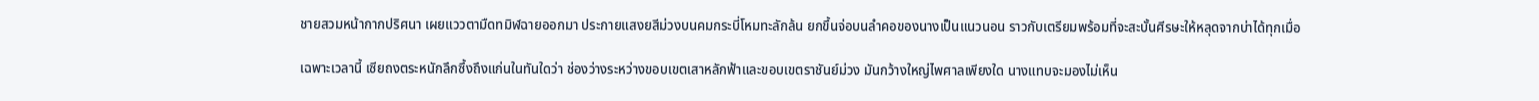ชายสวมหน้ากากปริศนา เผยแววตามืดทมิฬฉายออกมา ประกายแสงยสีม่วงบนคมกระบี่โหมทะลักล้น ยกขึ้นจ่อบนลำคอของนางเป็นแนวนอน ราวกับเตรียมพร้อมที่จะสะบั้นศีรษะให้หลุดจากบ่าได้ทุกเมื่อ

เฉพาะเวลานี้ เซียถงตระหนักลึกซึ้งถึงแก่นในทันใดว่า ช่องว่างระหว่างขอบเขตเสาหลักฟ้าและขอบเขตราชันย์ม่วง มันกว้างใหญ่ไพศาลเพียงใด นางแทบจะมองไม่เห็น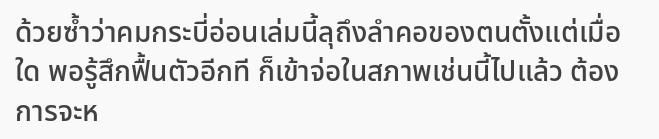ด้วยซ้ำว่าคมกระบี่อ่อนเล่มนี้ลุถึงลำคอของตนตั้งแต่เมื่อใด พอรู้สึกฟื้นตัวอีกที ก็เข้าจ่อในสภาพเช่นนี้ไปแล้ว ต้องการจะห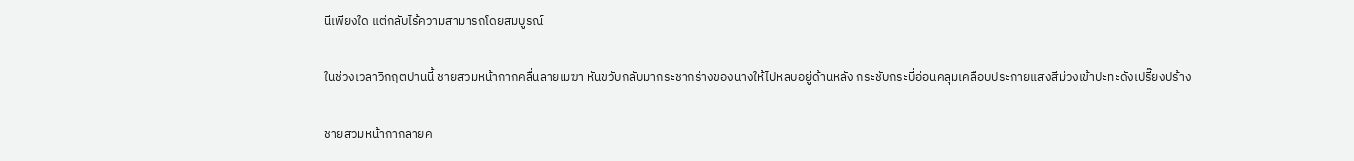นีเพียงใด แต่กลับไร้ความสามารถโดยสมบูรณ์

ในช่วงเวลาวิกฤตปานนี้ ชายสวมหน้ากากคลื่นลายเมฆา หันขวับกลับมากระชากร่างของนางให้ไปหลบอยู่ด้านหลัง กระชับกระบี่อ่อนคลุมเคลือบประกายแสงสีม่วงเข้าปะทะดังเปรี๊ยงปร้าง

ชายสวมหน้ากากลายค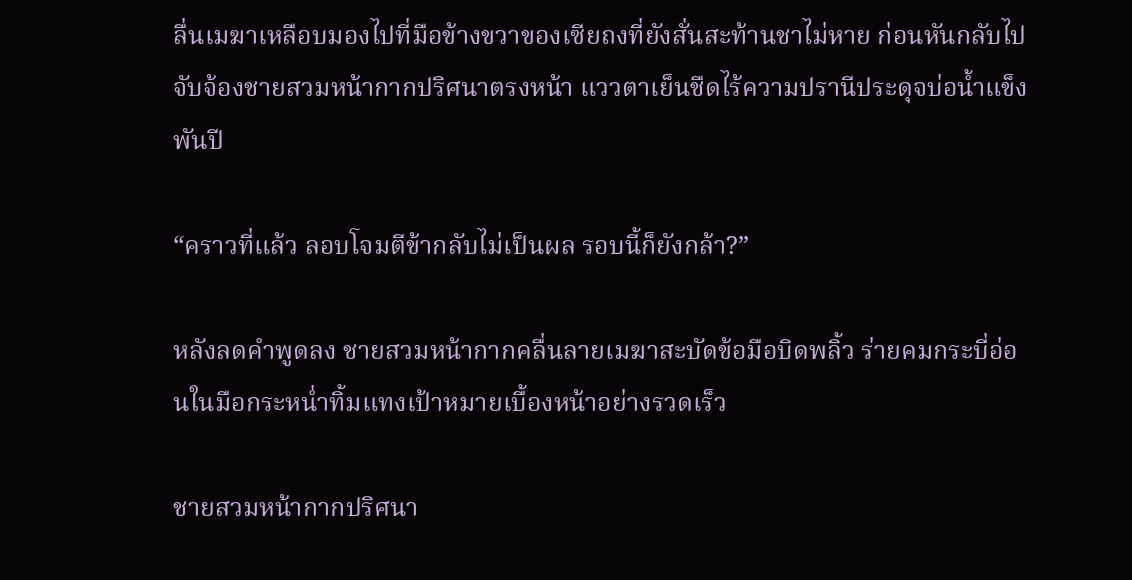ลื่นเมฆาเหลือบมองไปที่มือข้างขวาของเซียถงที่ยังสั่นสะท้านชาไม่หาย ก่อนหันกลับไปจับจ้องชายสวมหน้ากากปริศนาตรงหน้า แววตาเย็นชืดไร้ความปรานีประดุจบ่อน้ำแข็งพันปี

“คราวที่แล้ว ลอบโจมตีข้ากลับไม่เป็นผล รอบนี้ก็ยังกล้า?”

หลังลดคำพูดลง ชายสวมหน้ากากคลื่นลายเมฆาสะบัดข้อมือบิดพลิ้ว ร่ายคมกระบี่อ่อนในมือกระหน่ำทิ้มแทงเป้าหมายเบื้องหน้าอย่างรวดเร็ว

ชายสวมหน้ากากปริศนา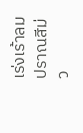เร่งเร้าลมปราณสีม่ว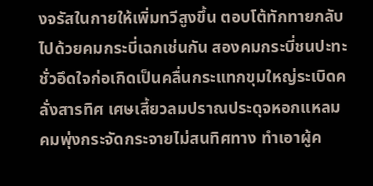งจรัสในกายให้เพิ่มทวีสูงขึ้น ตอบโต้ทักทายกลับไปด้วยคมกระบี่เฉกเช่นกัน สองคมกระบี่ชนปะทะ ชั่วอึดใจก่อเกิดเป็นคลื่นกระแทกขุมใหญ่ระเบิดคลั่งสารทิศ เศษเสี้ยวลมปราณประดุจหอกแหลมคมพุ่งกระจัดกระจายไม่สนทิศทาง ทำเอาผู้ค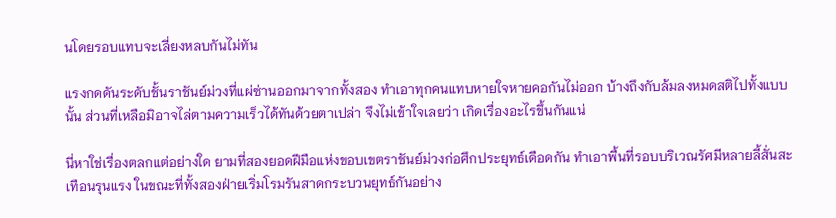นโดยรอบแทบจะเลี่ยงหลบกันไม่ทัน

แรงกดดันระดับชั้นราชันย์ม่วงที่แผ่ซ่านออกมาจากทั้งสอง ทำเอาทุกคนแทบหายใจหายคอกันไม่ออก บ้างถึงกับล้มลงหมดสติไปทั้งแบบนั้น ส่วนที่เหลือมิอาจไล่ตามความเร็วได้ทันด้วยตาเปล่า จึงไม่เข้าใจเลยว่า เกิดเรื่องอะไรขึ้นกันแน่

นี่หาใช่เรื่องตลกแต่อย่างใด ยามที่สองยอดฝีมือแห่งขอบเขตราชันย์ม่วงก่อศึกประยุทธ์เดือดกัน ทำเอาพื้นที่รอบบริเวณรัศมีหลายลี้สั่นสะเทือนรุนแรง ในขณะที่ทั้งสองฝ่ายเริ่มโรมรันสาดกระบวนยุทธ์กันอย่าง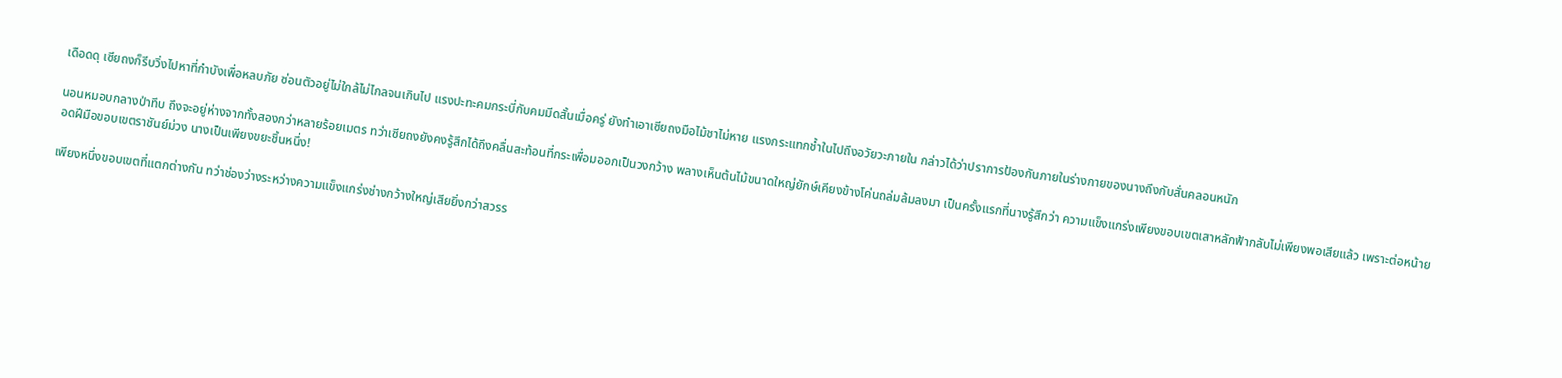เดือดดุ เซียถงก็รีบวิ่งไปหาที่กำบังเพื่อหลบภัย ซ่อนตัวอยู่ไม่ใกล้ไม่ไกลจนเกินไป แรงปะทะคมกระบี่กับคมมีดสั้นเมื่อครู่ ยังทำเอาเซียถงมือไม้ชาไม่หาย แรงกระแทกช้ำในไปถึงอวัยวะภายใน กล่าวได้ว่าปราการป้องกันภายในร่างกายของนางถึงกับสั่นคลอนหนัก

นอนหมอบกลางป่าทึบ ถึงจะอยู่ห่างจากทั้งสองกว่าหลายร้อยเมตร ทว่าเซียถงยังคงรู้สึกได้ถึงคลื่นสะท้อนที่กระเพื่อมออกเป็นวงกว้าง พลางเห็นต้นไม้ขนาดใหญ่ยักษ์เคียงข้างโค่นถล่มล้มลงมา เป็นครั้งแรกที่นางรู้สึกว่า ความแข็งแกร่งเพียงขอบเขตเสาหลักฟ้ากลับไม่เพียงพอเสียแล้ว เพราะต่อหน้ายอดฝีมือขอบเขตราชันย์ม่วง นางเป็นเพียงขยะชิ้นหนึ่ง!

เพียงหนึ่งขอบเขตที่แตกต่างกัน ทว่าช่องว่างระหว่างความแข็งแกร่งช่างกว้างใหญ่เสียยิ่งกว่าสวรร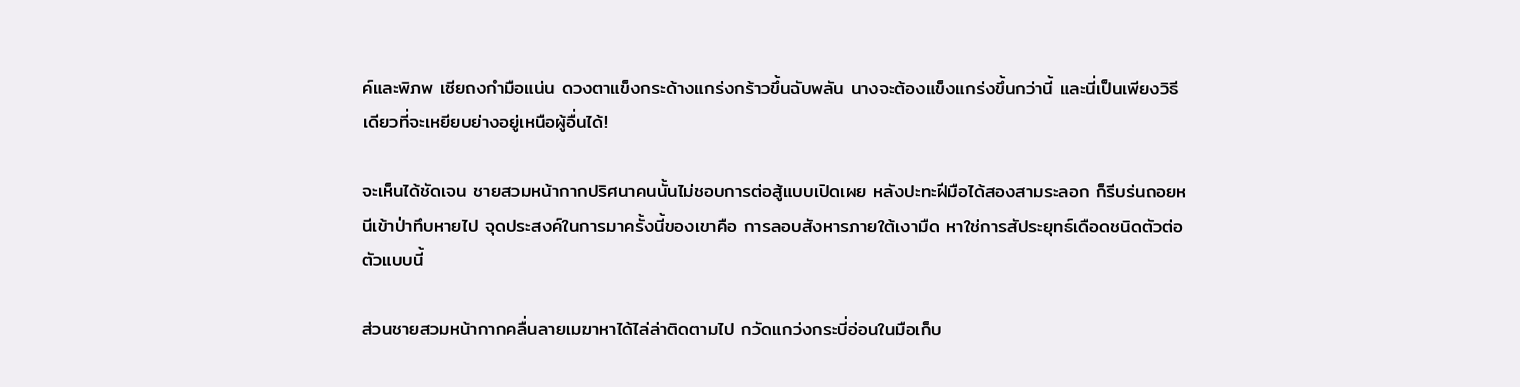ค์และพิภพ เซียถงกำมือแน่น ดวงตาแข็งกระด้างแกร่งกร้าวขึ้นฉับพลัน นางจะต้องแข็งแกร่งขึ้นกว่านี้ และนี่เป็นเพียงวิธีเดียวที่จะเหยียบย่างอยู่เหนือผู้อื่นได้!

จะเห็นได้ชัดเจน ชายสวมหน้ากากปริศนาคนนั้นไม่ชอบการต่อสู้แบบเปิดเผย หลังปะทะฝีมือได้สองสามระลอก ก็รีบร่นถอยหนีเข้าป่าทึบหายไป จุดประสงค์ในการมาครั้งนี้ของเขาคือ การลอบสังหารภายใต้เงามืด หาใช่การสัประยุทธ์เดือดชนิดตัวต่อตัวแบบนี้

ส่วนชายสวมหน้ากากคลื่นลายเมฆาหาได้ไล่ล่าติดตามไป กวัดแกว่งกระบี่อ่อนในมือเก็บ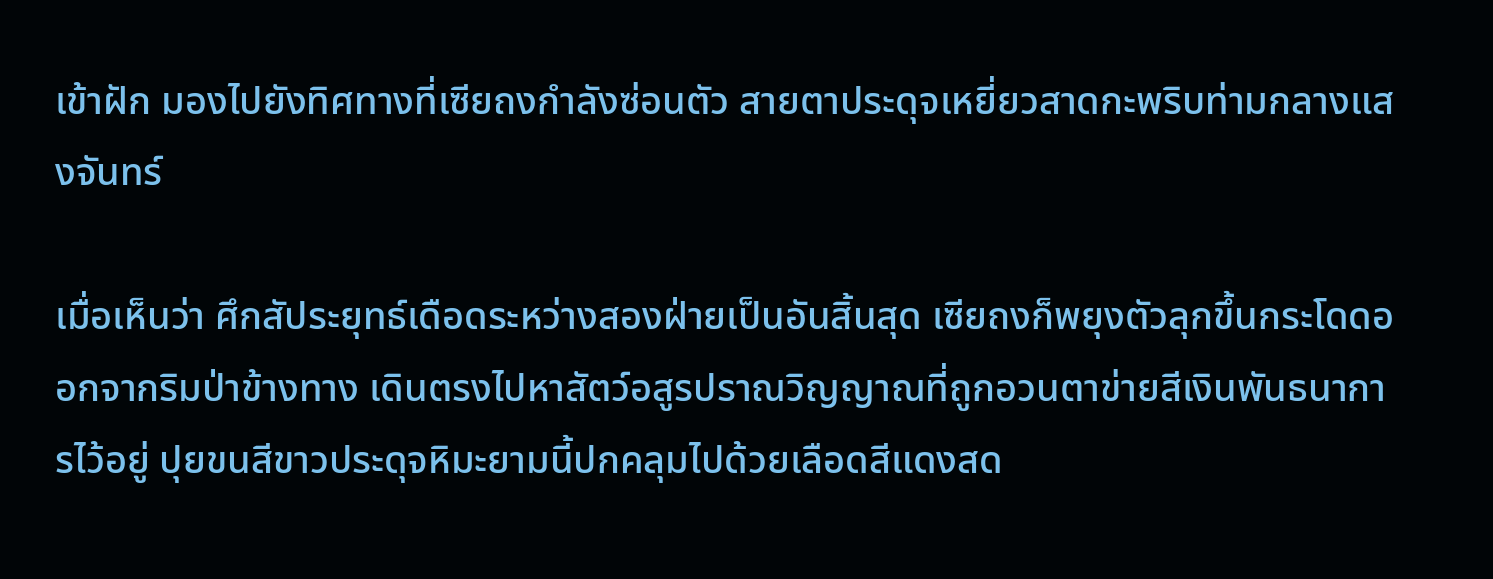เข้าฝัก มองไปยังทิศทางที่เซียถงกำลังซ่อนตัว สายตาประดุจเหยี่ยวสาดกะพริบท่ามกลางแสงจันทร์

เมื่อเห็นว่า ศึกสัประยุทธ์เดือดระหว่างสองฝ่ายเป็นอันสิ้นสุด เซียถงก็พยุงตัวลุกขึ้นกระโดดออกจากริมป่าข้างทาง เดินตรงไปหาสัตว์อสูรปราณวิญญาณที่ถูกอวนตาข่ายสีเงินพันธนาการไว้อยู่ ปุยขนสีขาวประดุจหิมะยามนี้ปกคลุมไปด้วยเลือดสีแดงสด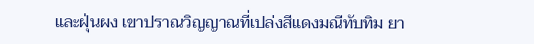และฝุ่นผง เขาปราณวิญญาณที่เปล่งสีแดงมณีทับทิม ยา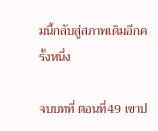มนี้กลับสู่สภาพเดิมอีกครั้งหนึ่ง

จบบทที่ ตอนที่49 เขาป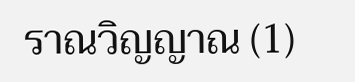ราณวิญญาณ (1)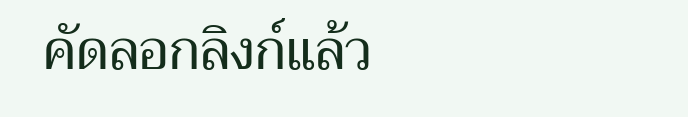คัดลอกลิงก์แล้ว